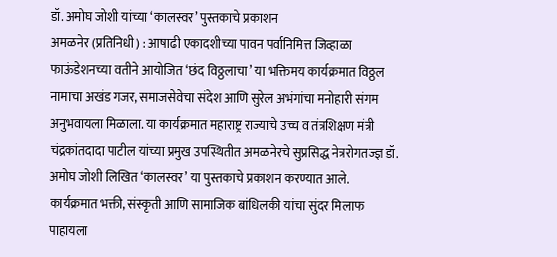डॉ. अमोघ जोशी यांच्या ‘कालस्वर’ पुस्तकाचे प्रकाशन
अमळनेर (प्रतिनिधी) : आषाढी एकादशीच्या पावन पर्वानिमित्त जिव्हाळा फाऊंडेशनच्या वतीने आयोजित ‘छंद विठ्ठलाचा’ या भक्तिमय कार्यक्रमात विठ्ठल नामाचा अखंड गजर, समाजसेवेचा संदेश आणि सुरेल अभंगांचा मनोहारी संगम अनुभवायला मिळाला. या कार्यक्रमात महाराष्ट्र राज्याचे उच्च व तंत्रशिक्षण मंत्री चंद्रकांतदादा पाटील यांच्या प्रमुख उपस्थितीत अमळनेरचे सुप्रसिद्ध नेत्ररोगतज्ज्ञ डॉ. अमोघ जोशी लिखित ‘कालस्वर’ या पुस्तकाचे प्रकाशन करण्यात आले.
कार्यक्रमात भक्ती, संस्कृती आणि सामाजिक बांधिलकी यांचा सुंदर मिलाफ पाहायला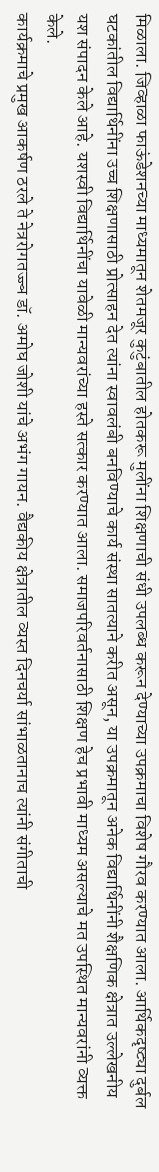मिळाला. जिव्हाळा फाऊंडेशनच्या माध्यमातून शेतमजूर कुटुंबातील होतकरू मुलींना शिक्षणाची संधी उपलब्ध करून देण्याच्या उपक्रमाचा विशेष गौरव करण्यात आला. आर्थिकदृष्ट्या दुर्बल घटकांतील विद्यार्थिनींना उच्च शिक्षणासाठी प्रोत्साहन देत त्यांना स्वावलंबी बनविण्याचे कार्य संस्था सातत्याने करीत असून, या उपक्रमातून अनेक विद्यार्थिनींनी शैक्षणिक क्षेत्रात उल्लेखनीय यश संपादन केले आहे. यशस्वी विद्यार्थिनींचा यावेळी मान्यवरांच्या हस्ते सत्कार करण्यात आला. समाजपरिवर्तनासाठी शिक्षण हेच प्रभावी माध्यम असल्याचे मत उपस्थित मान्यवरांनी व्यक्त केले.
कार्यक्रमाचे प्रमुख आकर्षण ठरले ते नेत्ररोगतज्ज्ञ डॉ. अमोघ जोशी यांचे अभंग गायन. वैद्यकीय क्षेत्रातील व्यस्त दिनचर्या सांभाळतानाच त्यांनी संगीताची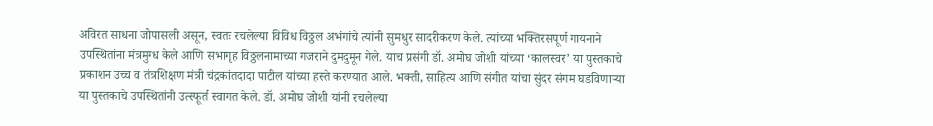अविरत साधना जोपासली असून, स्वतः रचलेल्या विविध विठ्ठल अभंगांचे त्यांनी सुमधुर सादरीकरण केले. त्यांच्या भक्तिरसपूर्ण गायनाने उपस्थितांना मंत्रमुग्ध केले आणि सभागृह विठ्ठलनामाच्या गजराने दुमदुमून गेले. याच प्रसंगी डॉ. अमोघ जोशी यांच्या ‘कालस्वर’ या पुस्तकाचे प्रकाशन उच्च व तंत्रशिक्षण मंत्री चंद्रकांतदादा पाटील यांच्या हस्ते करण्यात आले. भक्ती, साहित्य आणि संगीत यांचा सुंदर संगम घडविणाऱ्या या पुस्तकाचे उपस्थितांनी उत्स्फूर्त स्वागत केले. डॉ. अमोघ जोशी यांनी रचलेल्या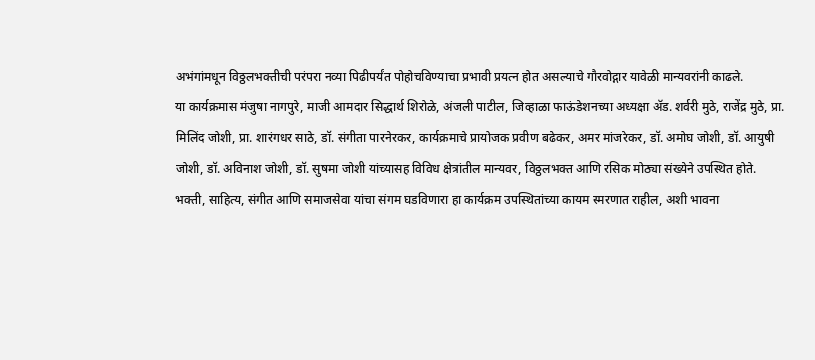अभंगांमधून विठ्ठलभक्तीची परंपरा नव्या पिढीपर्यंत पोहोचविण्याचा प्रभावी प्रयत्न होत असल्याचे गौरवोद्गार यावेळी मान्यवरांनी काढले.
या कार्यक्रमास मंजुषा नागपुरे, माजी आमदार सिद्धार्थ शिरोळे, अंजली पाटील, जिव्हाळा फाऊंडेशनच्या अध्यक्षा ॲड. शर्वरी मुठे, राजेंद्र मुठे, प्रा. मिलिंद जोशी, प्रा. शारंगधर साठे, डॉ. संगीता पारनेरकर, कार्यक्रमाचे प्रायोजक प्रवीण बढेकर, अमर मांजरेकर, डॉ. अमोघ जोशी, डॉ. आयुषी जोशी, डॉ. अविनाश जोशी, डॉ. सुषमा जोशी यांच्यासह विविध क्षेत्रांतील मान्यवर, विठ्ठलभक्त आणि रसिक मोठ्या संख्येने उपस्थित होते.
भक्ती, साहित्य, संगीत आणि समाजसेवा यांचा संगम घडविणारा हा कार्यक्रम उपस्थितांच्या कायम स्मरणात राहील, अशी भावना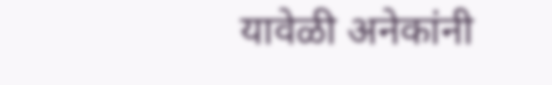यावेळी अनेकांनी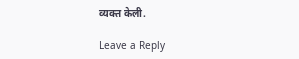व्यक्त केली.

Leave a Reply